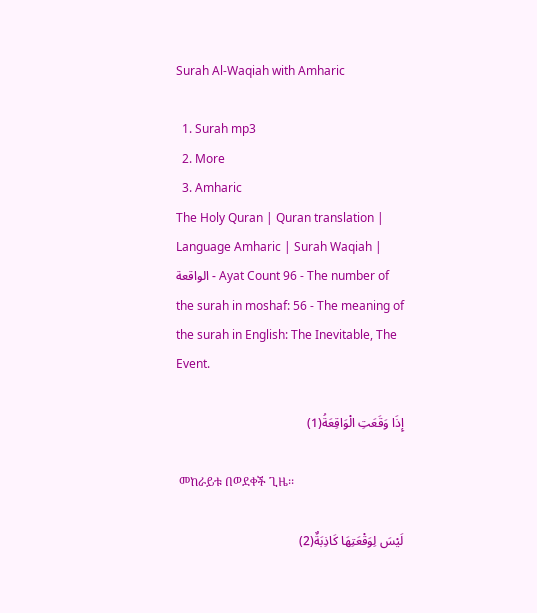Surah Al-Waqiah with Amharic

  1. Surah mp3
  2. More
  3. Amharic
The Holy Quran | Quran translation | Language Amharic | Surah Waqiah | الواقعة - Ayat Count 96 - The number of the surah in moshaf: 56 - The meaning of the surah in English: The Inevitable, The Event.

إِذَا وَقَعَتِ الْوَاقِعَةُ(1)

 መከራይቱ በወደቀች ጊዜ፡፡

لَيْسَ لِوَقْعَتِهَا كَاذِبَةٌ(2)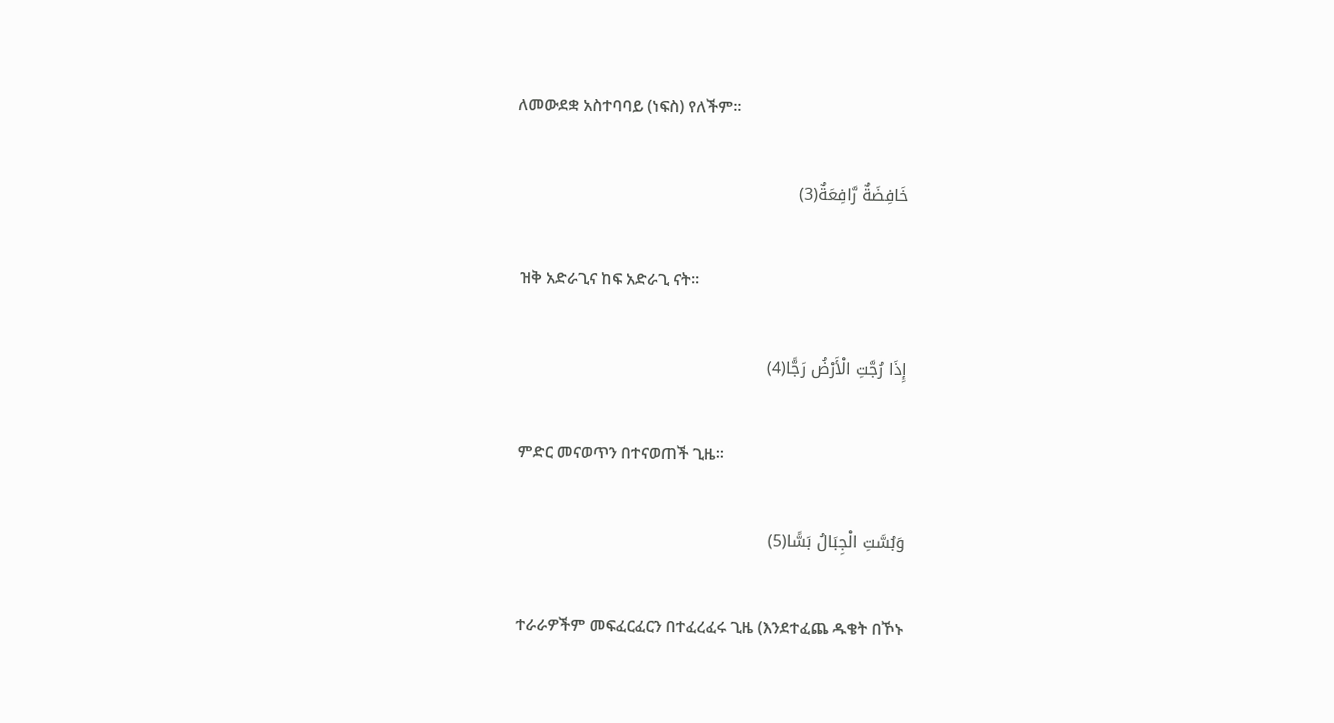ለመውደቋ አስተባባይ (ነፍስ) የለችም፡፡

خَافِضَةٌ رَّافِعَةٌ(3)

 ዝቅ አድራጊና ከፍ አድራጊ ናት፡፡

إِذَا رُجَّتِ الْأَرْضُ رَجًّا(4)

 ምድር መናወጥን በተናወጠች ጊዜ፡፡

وَبُسَّتِ الْجِبَالُ بَسًّا(5)

 ተራራዎችም መፍፈርፈርን በተፈረፈሩ ጊዜ (እንደተፈጨ ዱቄት በኾኑ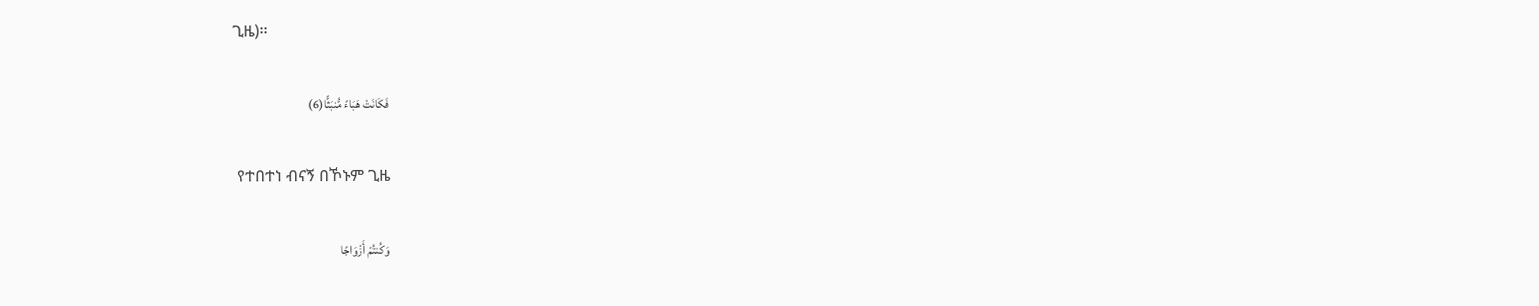ጊዜ)፡፡

فَكَانَتْ هَبَاءً مُّنبَثًّا(6)

 የተበተነ ብናኝ በኾኑም ጊዜ

وَكُنتُمْ أَزْوَاجًا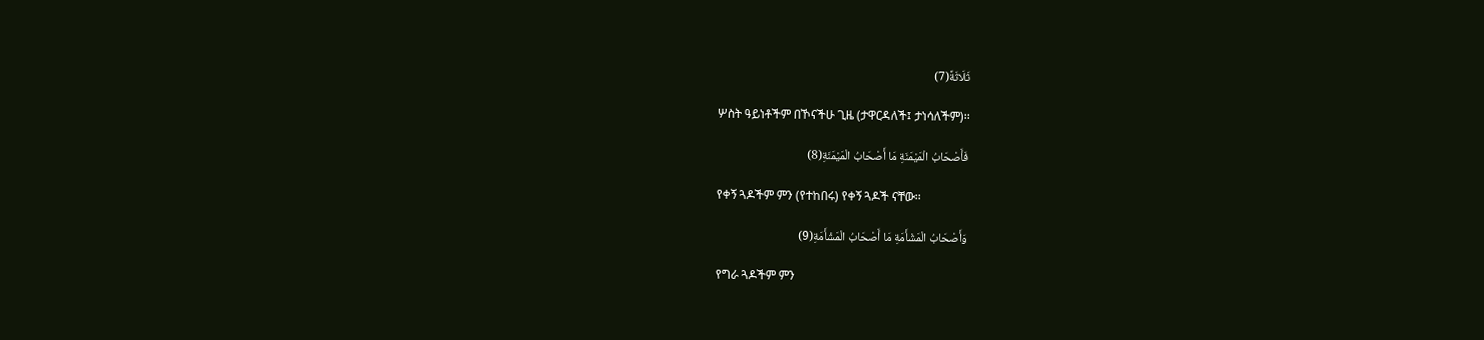ثَلَاثَةً(7)

 ሦስት ዓይነቶችም በኾናችሁ ጊዜ (ታዋርዳለች፤ ታነሳለችም)፡፡

فَأَصْحَابُ الْمَيْمَنَةِ مَا أَصْحَابُ الْمَيْمَنَةِ(8)

 የቀኝ ጓዶችም ምን (የተከበሩ) የቀኝ ጓዶች ናቸው፡፡

وَأَصْحَابُ الْمَشْأَمَةِ مَا أَصْحَابُ الْمَشْأَمَةِ(9)

 የግራ ጓዶችም ምን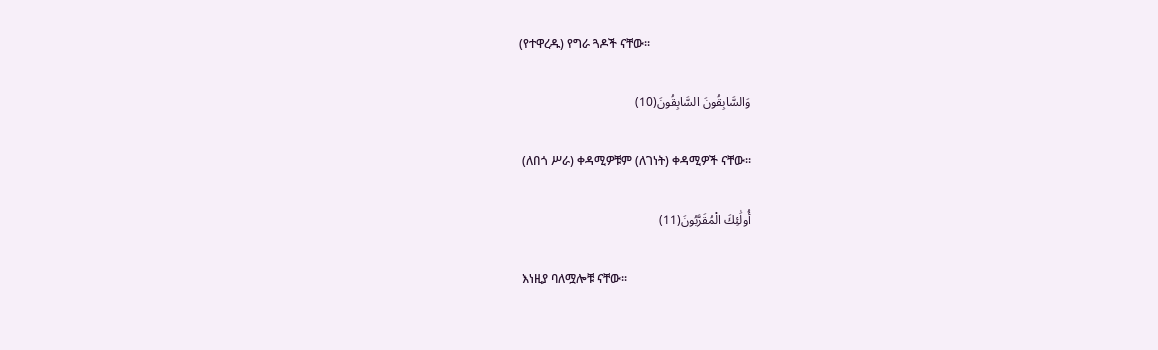(የተዋረዱ) የግራ ጓዶች ናቸው፡፡

وَالسَّابِقُونَ السَّابِقُونَ(10)

 (ለበጎ ሥራ) ቀዳሚዎቹም (ለገነት) ቀዳሚዎች ናቸው፡፡

أُولَٰئِكَ الْمُقَرَّبُونَ(11)

 እነዚያ ባለሟሎቹ ናቸው፡፡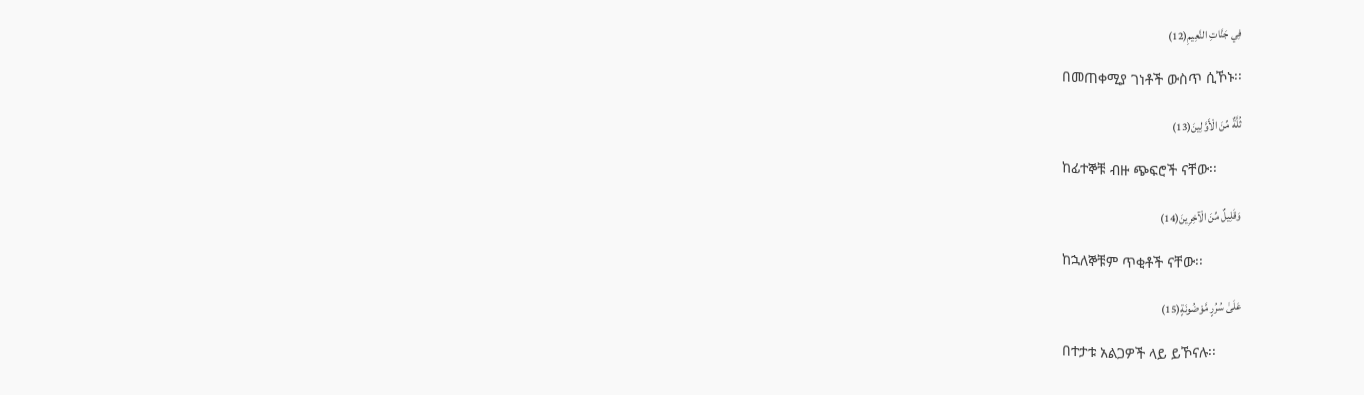فِي جَنَّاتِ النَّعِيمِ(12)

 በመጠቀሚያ ገነቶች ውስጥ ሲኾኑ፡፡

ثُلَّةٌ مِّنَ الْأَوَّلِينَ(13)

 ከፊተኞቹ ብዙ ጭፍሮች ናቸው፡፡

وَقَلِيلٌ مِّنَ الْآخِرِينَ(14)

 ከኋለኞቹም ጥቂቶች ናቸው፡፡

عَلَىٰ سُرُرٍ مَّوْضُونَةٍ(15)

 በተታቱ አልጋዎች ላይ ይኾናሉ፡፡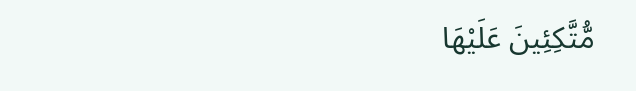مُّتَّكِئِينَ عَلَيْهَا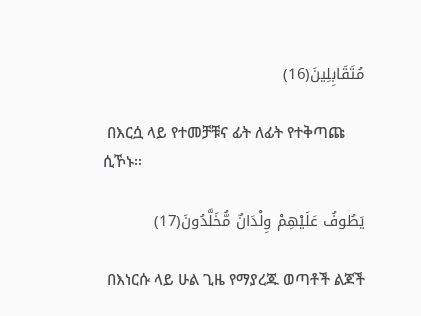مُتَقَابِلِينَ(16)

 በእርሷ ላይ የተመቻቹና ፊት ለፊት የተቅጣጩ ሲኾኑ፡፡

يَطُوفُ عَلَيْهِمْ وِلْدَانٌ مُّخَلَّدُونَ(17)

 በእነርሱ ላይ ሁል ጊዜ የማያረጁ ወጣቶች ልጆች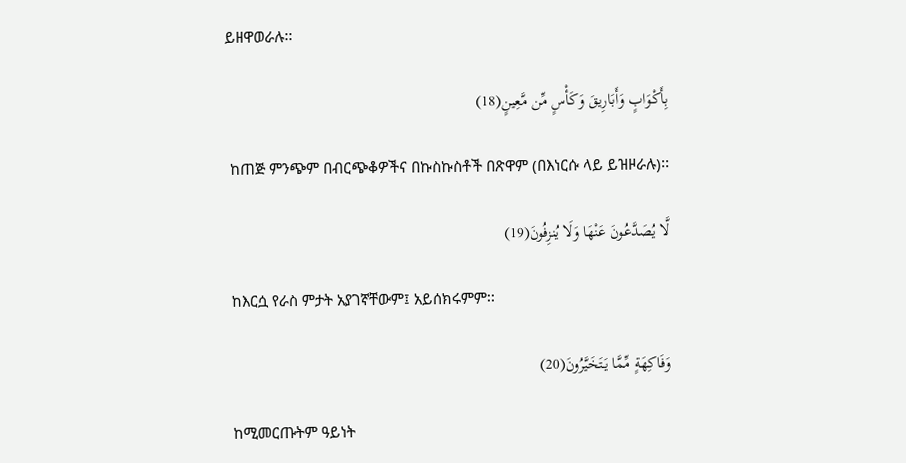ይዘዋወራሉ፡፡

بِأَكْوَابٍ وَأَبَارِيقَ وَكَأْسٍ مِّن مَّعِينٍ(18)

 ከጠጅ ምንጭም በብርጭቆዎችና በኩስኩስቶች በጽዋም (በእነርሱ ላይ ይዝዞራሉ)፡፡

لَّا يُصَدَّعُونَ عَنْهَا وَلَا يُنزِفُونَ(19)

 ከእርሷ የራስ ምታት አያገኛቸውም፤ አይሰክሩምም፡፡

وَفَاكِهَةٍ مِّمَّا يَتَخَيَّرُونَ(20)

 ከሚመርጡትም ዓይነት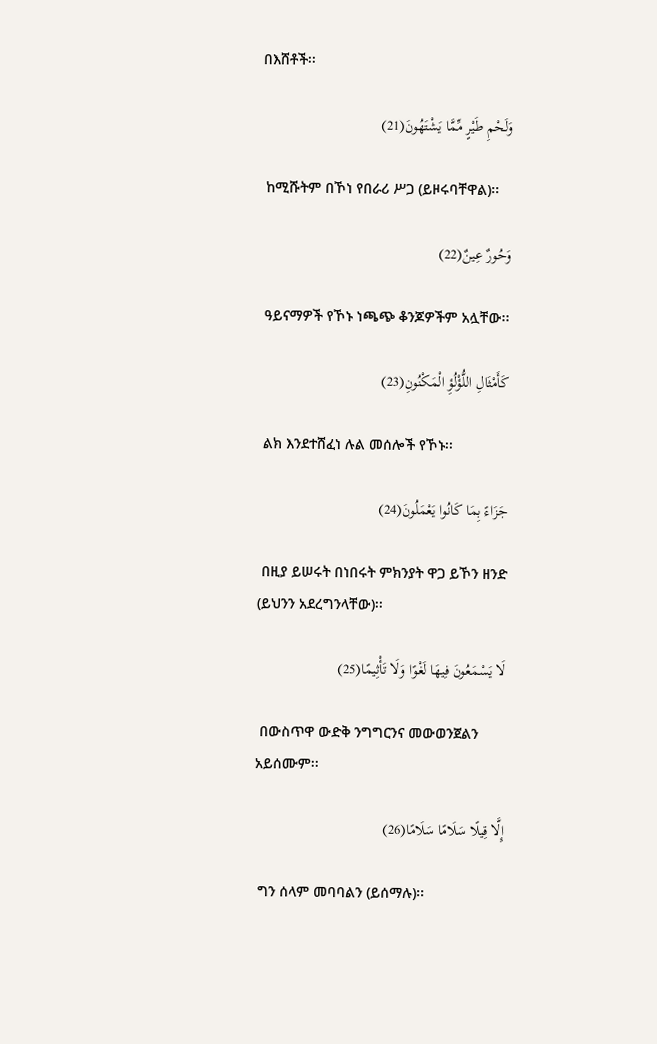በእሸቶች፡፡

وَلَحْمِ طَيْرٍ مِّمَّا يَشْتَهُونَ(21)

 ከሚሹትም በኾነ የበራሪ ሥጋ (ይዞሩባቸዋል)፡፡

وَحُورٌ عِينٌ(22)

 ዓይናማዎች የኾኑ ነጫጭ ቆንጆዎችም አሏቸው፡፡

كَأَمْثَالِ اللُّؤْلُؤِ الْمَكْنُونِ(23)

 ልክ እንደተሸፈነ ሉል መሰሎች የኾኑ፡፡

جَزَاءً بِمَا كَانُوا يَعْمَلُونَ(24)

 በዚያ ይሠሩት በነበሩት ምክንያት ዋጋ ይኾን ዘንድ (ይህንን አደረግንላቸው)፡፡

لَا يَسْمَعُونَ فِيهَا لَغْوًا وَلَا تَأْثِيمًا(25)

 በውስጥዋ ውድቅ ንግግርንና መውወንጀልን አይሰሙም፡፡

إِلَّا قِيلًا سَلَامًا سَلَامًا(26)

 ግን ሰላም መባባልን (ይሰማሉ)፡፡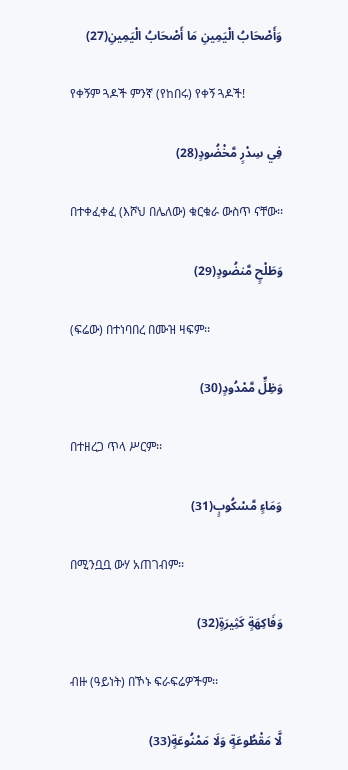وَأَصْحَابُ الْيَمِينِ مَا أَصْحَابُ الْيَمِينِ(27)

 የቀኝም ጓዶች ምንኛ (የከበሩ) የቀኝ ጓዶች!

فِي سِدْرٍ مَّخْضُودٍ(28)

 በተቀፈቀፈ (እሾህ በሌለው) ቁርቁራ ውስጥ ናቸው፡፡

وَطَلْحٍ مَّنضُودٍ(29)

 (ፍሬው) በተነባበረ በሙዝ ዛፍም፡፡

وَظِلٍّ مَّمْدُودٍ(30)

 በተዘረጋ ጥላ ሥርም፡፡

وَمَاءٍ مَّسْكُوبٍ(31)

 በሚንቧቧ ውሃ አጠገብም፡፡

وَفَاكِهَةٍ كَثِيرَةٍ(32)

 ብዙ (ዓይነት) በኾኑ ፍራፍሬዎችም፡፡

لَّا مَقْطُوعَةٍ وَلَا مَمْنُوعَةٍ(33)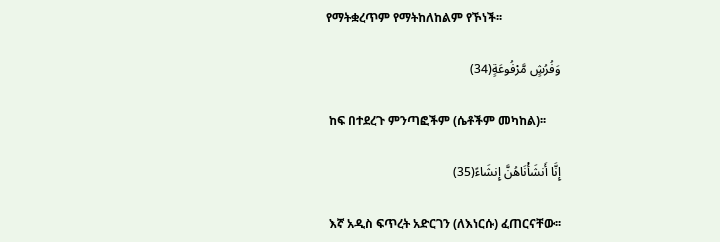የማትቋረጥም የማትከለከልም የኾነች፡፡

وَفُرُشٍ مَّرْفُوعَةٍ(34)

 ከፍ በተደረጉ ምንጣፎችም (ሴቶችም መካከል)፡፡

إِنَّا أَنشَأْنَاهُنَّ إِنشَاءً(35)

 እኛ አዲስ ፍጥረት አድርገን (ለእነርሱ) ፈጠርናቸው፡፡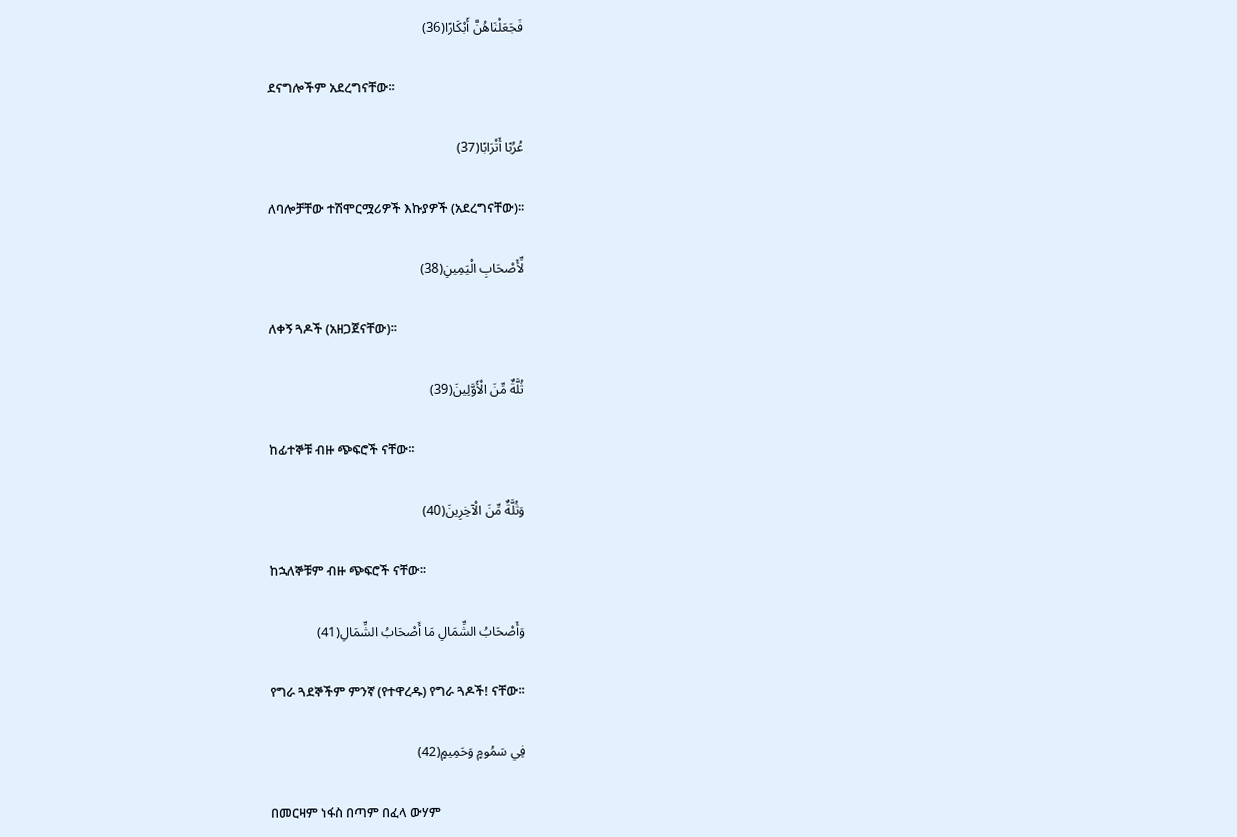فَجَعَلْنَاهُنَّ أَبْكَارًا(36)

 ደናግሎችም አደረግናቸው፡፡

عُرُبًا أَتْرَابًا(37)

 ለባሎቻቸው ተሽሞርሟሪዎች እኩያዎች (አደረግናቸው)፡፡

لِّأَصْحَابِ الْيَمِينِ(38)

 ለቀኝ ጓዶች (አዘጋጀናቸው)፡፡

ثُلَّةٌ مِّنَ الْأَوَّلِينَ(39)

 ከፊተኞቹ ብዙ ጭፍሮች ናቸው፡፡

وَثُلَّةٌ مِّنَ الْآخِرِينَ(40)

 ከኋለኞቹም ብዙ ጭፍሮች ናቸው፡፡

وَأَصْحَابُ الشِّمَالِ مَا أَصْحَابُ الشِّمَالِ(41)

 የግራ ጓደኞችም ምንኛ (የተዋረዱ) የግራ ጓዶች! ናቸው፡፡

فِي سَمُومٍ وَحَمِيمٍ(42)

 በመርዛም ነፋስ በጣም በፈላ ውሃም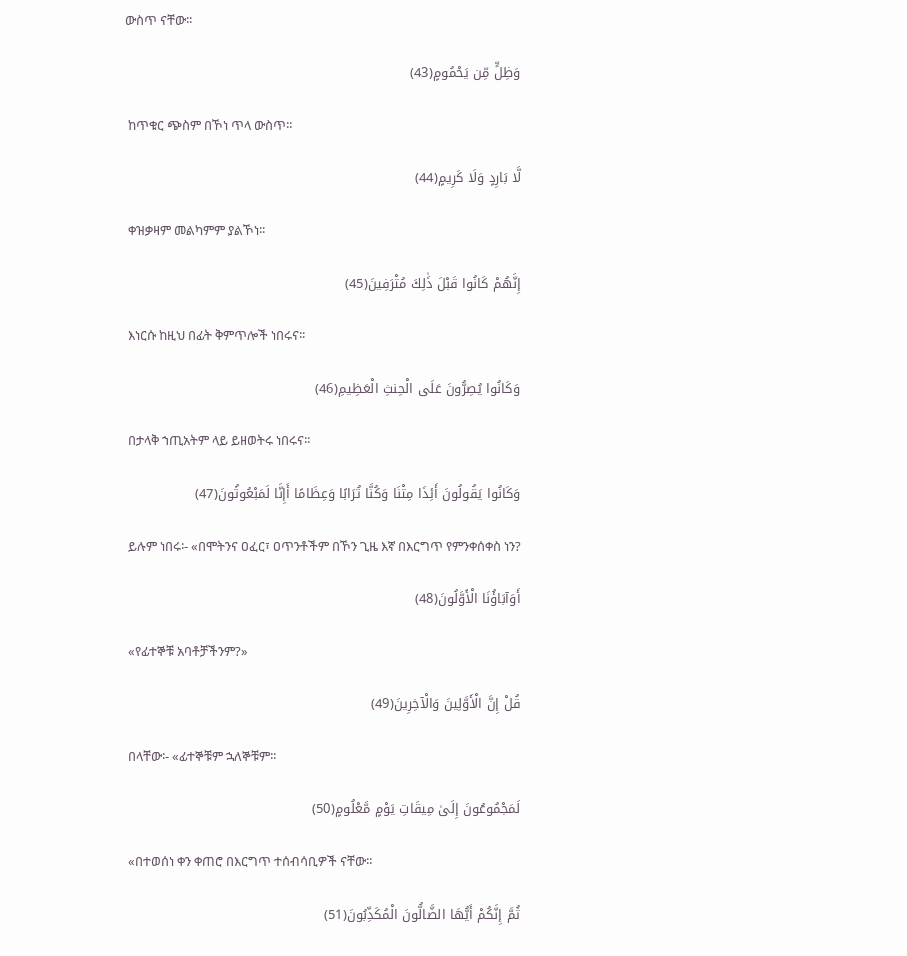ውስጥ ናቸው፡፡

وَظِلٍّ مِّن يَحْمُومٍ(43)

 ከጥቁር ጭስም በኾነ ጥላ ውስጥ፡፡

لَّا بَارِدٍ وَلَا كَرِيمٍ(44)

 ቀዝቃዛም መልካምም ያልኾነ፡፡

إِنَّهُمْ كَانُوا قَبْلَ ذَٰلِكَ مُتْرَفِينَ(45)

 እነርሱ ከዚህ በፊት ቅምጥሎች ነበሩና፡፡

وَكَانُوا يُصِرُّونَ عَلَى الْحِنثِ الْعَظِيمِ(46)

 በታላቅ ኀጢአትም ላይ ይዘወትሩ ነበሩና፡፡

وَكَانُوا يَقُولُونَ أَئِذَا مِتْنَا وَكُنَّا تُرَابًا وَعِظَامًا أَإِنَّا لَمَبْعُوثُونَ(47)

 ይሉም ነበሩ፡- «በሞትንና ዐፈር፣ ዐጥንቶችም በኾን ጊዜ እኛ በእርግጥ የምንቀሰቀስ ነን?

أَوَآبَاؤُنَا الْأَوَّلُونَ(48)

 «የፊተኞቹ አባቶቻችንም?»

قُلْ إِنَّ الْأَوَّلِينَ وَالْآخِرِينَ(49)

 በላቸው፡- «ፊተኞቹም ኋለኞቹም፡፡

لَمَجْمُوعُونَ إِلَىٰ مِيقَاتِ يَوْمٍ مَّعْلُومٍ(50)

 «በተወሰነ ቀን ቀጠሮ በእርግጥ ተሰብሳቢዎች ናቸው፡፡

ثُمَّ إِنَّكُمْ أَيُّهَا الضَّالُّونَ الْمُكَذِّبُونَ(51)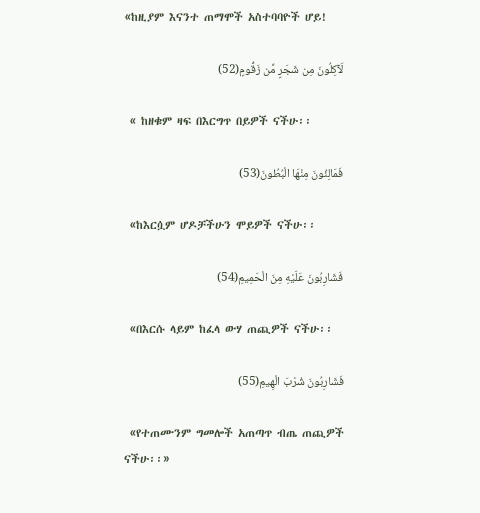«ከዚያም እናንተ ጠማሞች አስተባባዮች ሆይ!

لَآكِلُونَ مِن شَجَرٍ مِّن زَقُّومٍ(52)

 « ከዘቁም ዛፍ በእርግጥ በይዎች ናችሁ፡፡

فَمَالِئُونَ مِنْهَا الْبُطُونَ(53)

 «ከእርሷም ሆዶቻችሁን ሞይዎች ናችሁ፡፡

فَشَارِبُونَ عَلَيْهِ مِنَ الْحَمِيمِ(54)

 «በእርሱ ላይም ከፈላ ውሃ ጠጪዎች ናችሁ፡፡

فَشَارِبُونَ شُرْبَ الْهِيمِ(55)

 «የተጠሙንም ግመሎች አጠጣጥ ብጤ ጠጪዎች ናችሁ፡፡»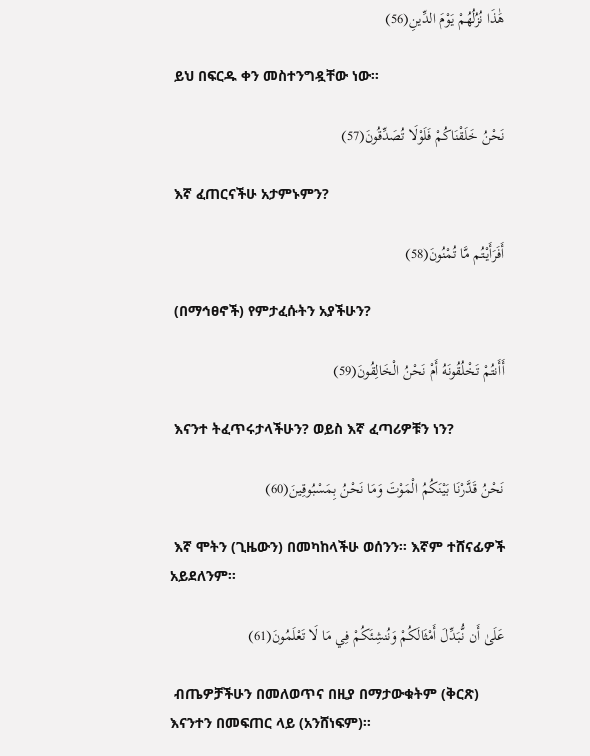هَٰذَا نُزُلُهُمْ يَوْمَ الدِّينِ(56)

 ይህ በፍርዱ ቀን መስተንግዷቸው ነው፡፡

نَحْنُ خَلَقْنَاكُمْ فَلَوْلَا تُصَدِّقُونَ(57)

 እኛ ፈጠርናችሁ አታምኑምን?

أَفَرَأَيْتُم مَّا تُمْنُونَ(58)

 (በማኅፀኖች) የምታፈሱትን አያችሁን?

أَأَنتُمْ تَخْلُقُونَهُ أَمْ نَحْنُ الْخَالِقُونَ(59)

 እናንተ ትፈጥሩታላችሁን? ወይስ እኛ ፈጣሪዎቹን ነን?

نَحْنُ قَدَّرْنَا بَيْنَكُمُ الْمَوْتَ وَمَا نَحْنُ بِمَسْبُوقِينَ(60)

 እኛ ሞትን (ጊዜውን) በመካከላችሁ ወሰንን፡፡ እኛም ተሸናፊዎች አይደለንም፡፡

عَلَىٰ أَن نُّبَدِّلَ أَمْثَالَكُمْ وَنُنشِئَكُمْ فِي مَا لَا تَعْلَمُونَ(61)

 ብጤዎቻችሁን በመለወጥና በዚያ በማታውቁትም (ቅርጽ) እናንተን በመፍጠር ላይ (አንሸነፍም)፡፡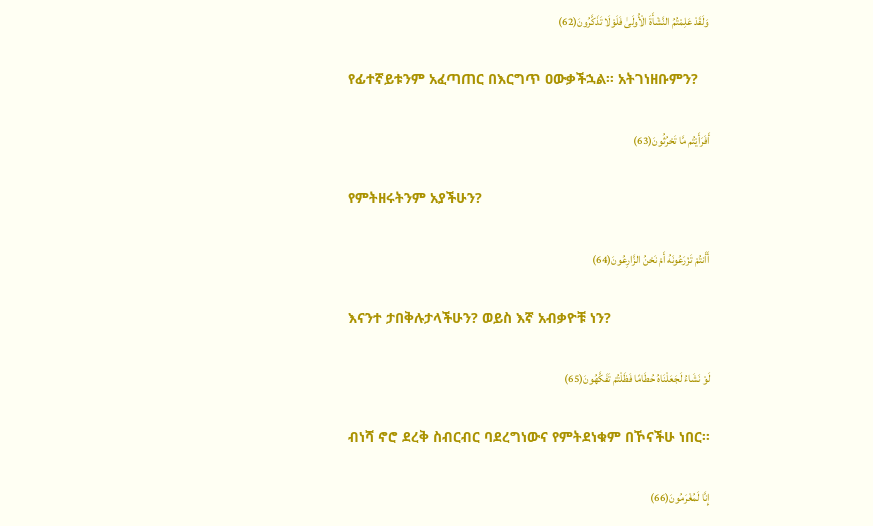وَلَقَدْ عَلِمْتُمُ النَّشْأَةَ الْأُولَىٰ فَلَوْلَا تَذَكَّرُونَ(62)

 የፊተኛይቱንም አፈጣጠር በእርግጥ ዐውቃችኋል፡፡ አትገነዘቡምን?

أَفَرَأَيْتُم مَّا تَحْرُثُونَ(63)

 የምትዘሩትንም አያችሁን?

أَأَنتُمْ تَزْرَعُونَهُ أَمْ نَحْنُ الزَّارِعُونَ(64)

 እናንተ ታበቅሉታላችሁን? ወይስ እኛ አብቃዮቹ ነን?

لَوْ نَشَاءُ لَجَعَلْنَاهُ حُطَامًا فَظَلْتُمْ تَفَكَّهُونَ(65)

 ብነሻ ኖሮ ደረቅ ስብርብር ባደረግነውና የምትደነቁም በኾናችሁ ነበር፡፡

إِنَّا لَمُغْرَمُونَ(66)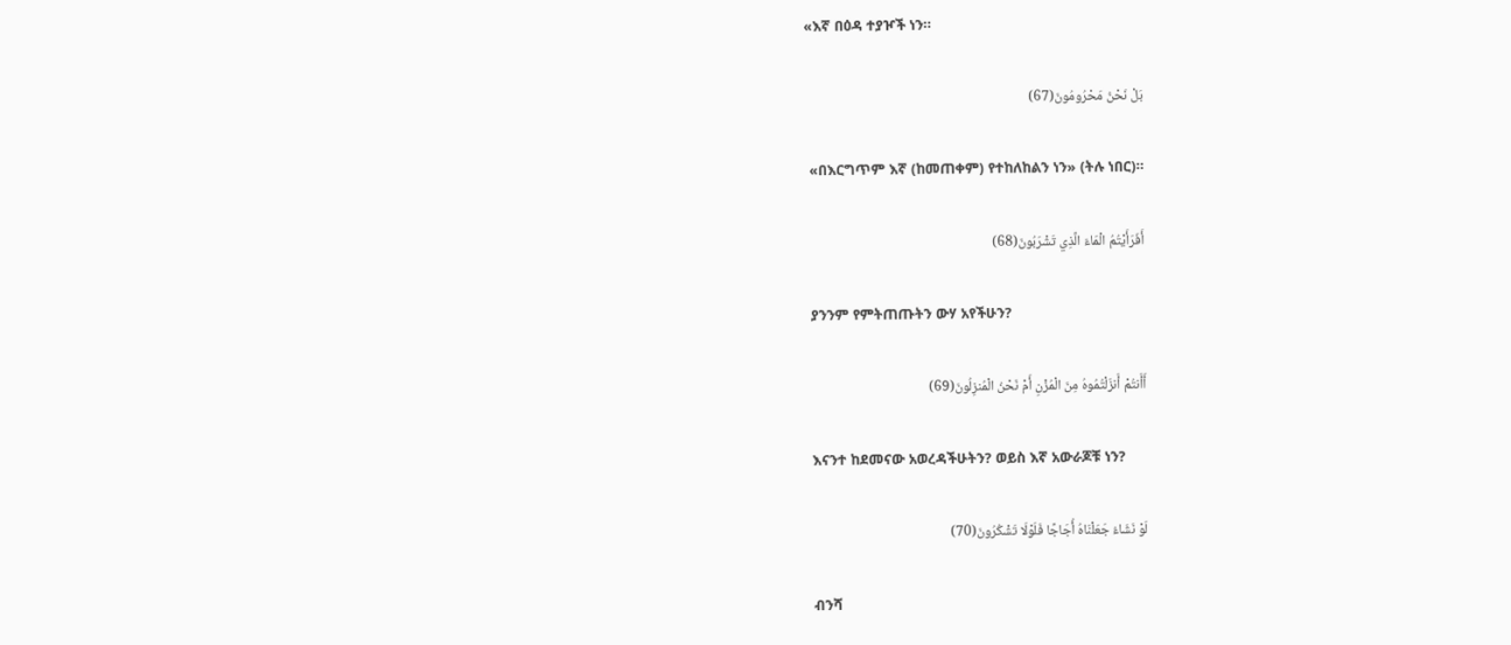«እኛ በዕዳ ተያዦች ነን፡፡

بَلْ نَحْنُ مَحْرُومُونَ(67)

 «በእርግጥም እኛ (ከመጠቀም) የተከለከልን ነን» (ትሉ ነበር)፡፡

أَفَرَأَيْتُمُ الْمَاءَ الَّذِي تَشْرَبُونَ(68)

 ያንንም የምትጠጡትን ውሃ አየችሁን?

أَأَنتُمْ أَنزَلْتُمُوهُ مِنَ الْمُزْنِ أَمْ نَحْنُ الْمُنزِلُونَ(69)

 እናንተ ከደመናው አወረዳችሁትን? ወይስ እኛ አውራጆቹ ነን?

لَوْ نَشَاءُ جَعَلْنَاهُ أُجَاجًا فَلَوْلَا تَشْكُرُونَ(70)

 ብንሻ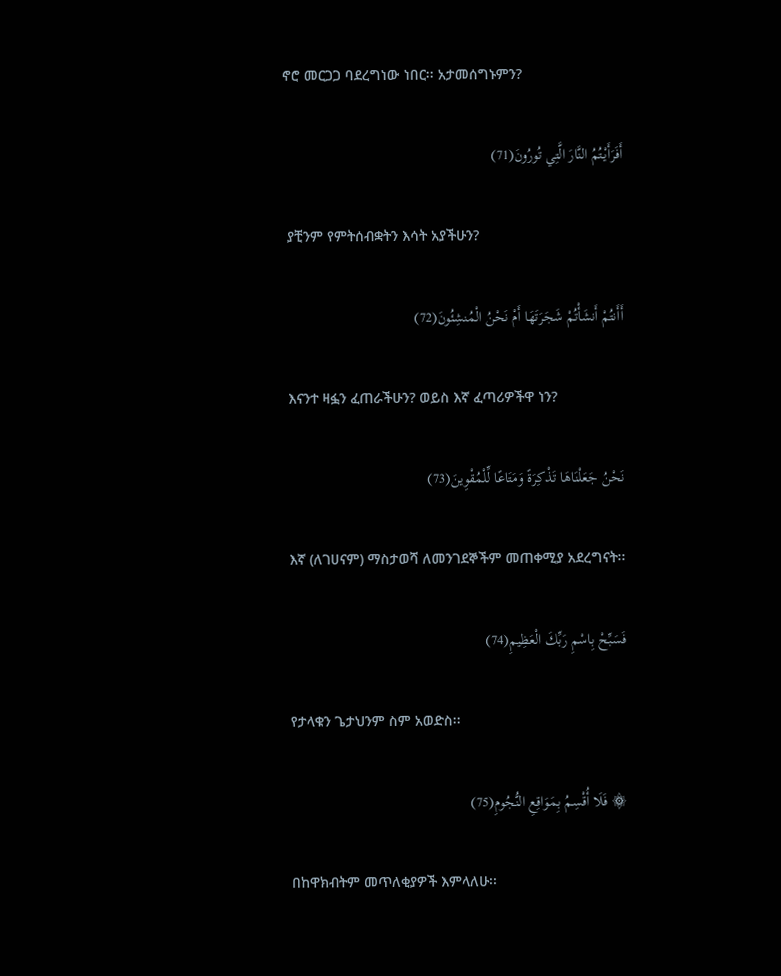ኖሮ መርጋጋ ባደረግነው ነበር፡፡ አታመሰግኑምን?

أَفَرَأَيْتُمُ النَّارَ الَّتِي تُورُونَ(71)

 ያቺንም የምትሰብቋትን እሳት አያችሁን?

أَأَنتُمْ أَنشَأْتُمْ شَجَرَتَهَا أَمْ نَحْنُ الْمُنشِئُونَ(72)

 እናንተ ዛፏን ፈጠራችሁን? ወይስ እኛ ፈጣሪዎችዋ ነን?

نَحْنُ جَعَلْنَاهَا تَذْكِرَةً وَمَتَاعًا لِّلْمُقْوِينَ(73)

 እኛ (ለገሀናም) ማስታወሻ ለመንገደኞችም መጠቀሚያ አደረግናት፡፡

فَسَبِّحْ بِاسْمِ رَبِّكَ الْعَظِيمِ(74)

 የታላቁን ጌታህንም ስም አወድስ፡፡

۞ فَلَا أُقْسِمُ بِمَوَاقِعِ النُّجُومِ(75)

 በከዋክብትም መጥለቂያዎች እምላለሁ፡፡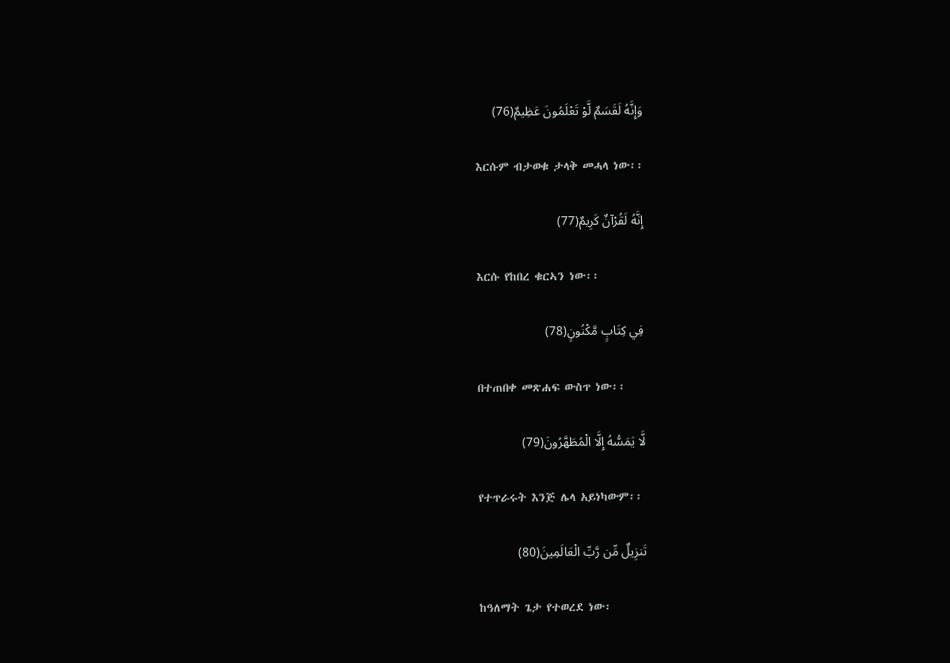وَإِنَّهُ لَقَسَمٌ لَّوْ تَعْلَمُونَ عَظِيمٌ(76)

 እርሱም ብታወቁ ታላቅ መሓላ ነው፡፡

إِنَّهُ لَقُرْآنٌ كَرِيمٌ(77)

 እርሱ የከበረ ቁርኣን ነው፡፡

فِي كِتَابٍ مَّكْنُونٍ(78)

 በተጠበቀ መጽሐፍ ውስጥ ነው፡፡

لَّا يَمَسُّهُ إِلَّا الْمُطَهَّرُونَ(79)

 የተጥራሩት እንጅ ሌላ አይነካውም፡፡

تَنزِيلٌ مِّن رَّبِّ الْعَالَمِينَ(80)

 ከዓለማት ጌታ የተወረደ ነው፡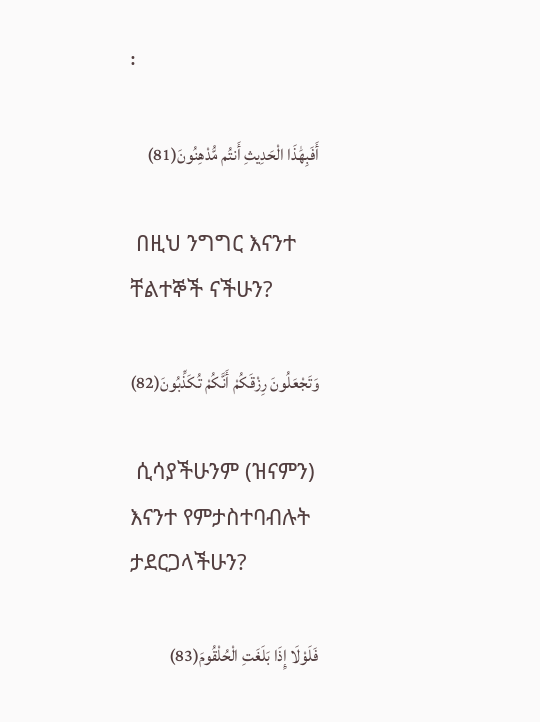፡

أَفَبِهَٰذَا الْحَدِيثِ أَنتُم مُّدْهِنُونَ(81)

 በዚህ ንግግር እናንተ ቸልተኞች ናችሁን?

وَتَجْعَلُونَ رِزْقَكُمْ أَنَّكُمْ تُكَذِّبُونَ(82)

 ሲሳያችሁንም (ዝናምን) እናንተ የምታስተባብሉት ታደርጋላችሁን?

فَلَوْلَا إِذَا بَلَغَتِ الْحُلْقُومَ(83)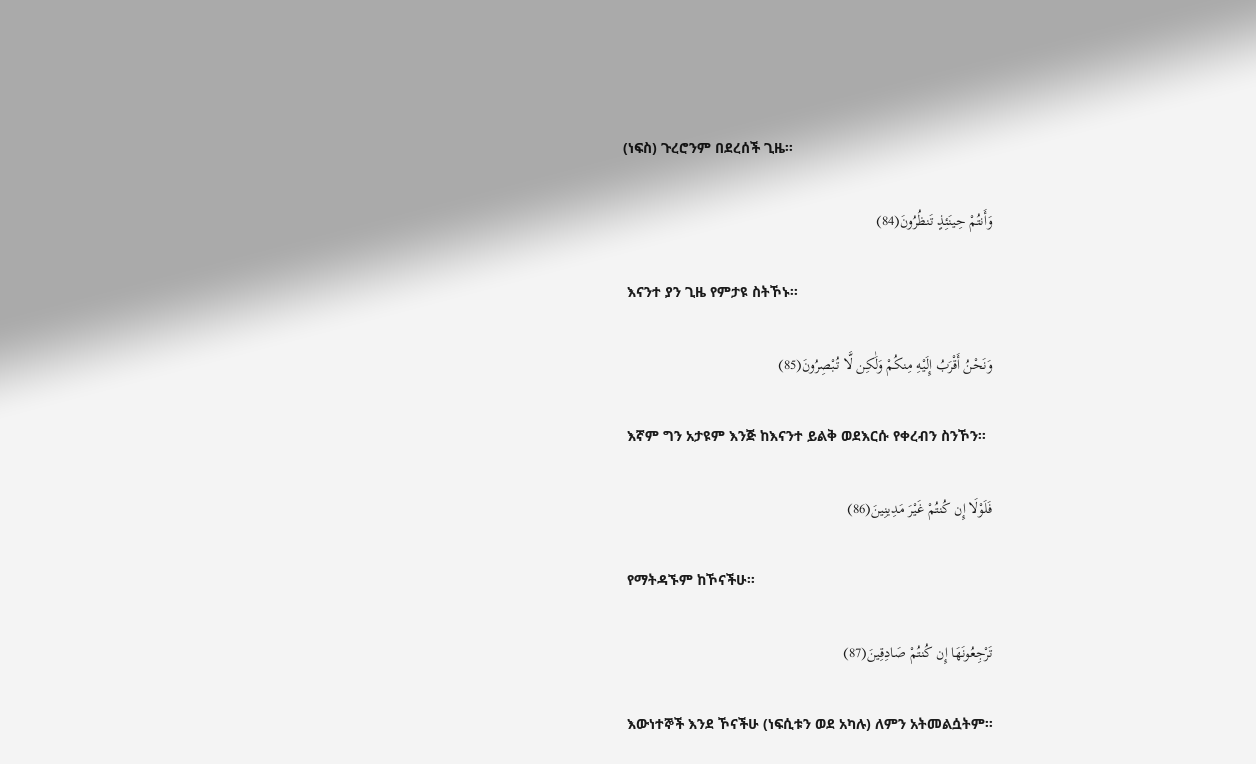(ነፍስ) ጉረሮንም በደረሰች ጊዜ፡፡

وَأَنتُمْ حِينَئِذٍ تَنظُرُونَ(84)

 እናንተ ያን ጊዜ የምታዩ ስትኾኑ፡፡

وَنَحْنُ أَقْرَبُ إِلَيْهِ مِنكُمْ وَلَٰكِن لَّا تُبْصِرُونَ(85)

 እኛም ግን አታዩም እንጅ ከእናንተ ይልቅ ወደእርሱ የቀረብን ስንኾን፡፡

فَلَوْلَا إِن كُنتُمْ غَيْرَ مَدِينِينَ(86)

 የማትዳኙም ከኾናችሁ፡፡

تَرْجِعُونَهَا إِن كُنتُمْ صَادِقِينَ(87)

 እውነተኞች እንደ ኾናችሁ (ነፍሲቱን ወደ አካሉ) ለምን አትመልሷትም፡፡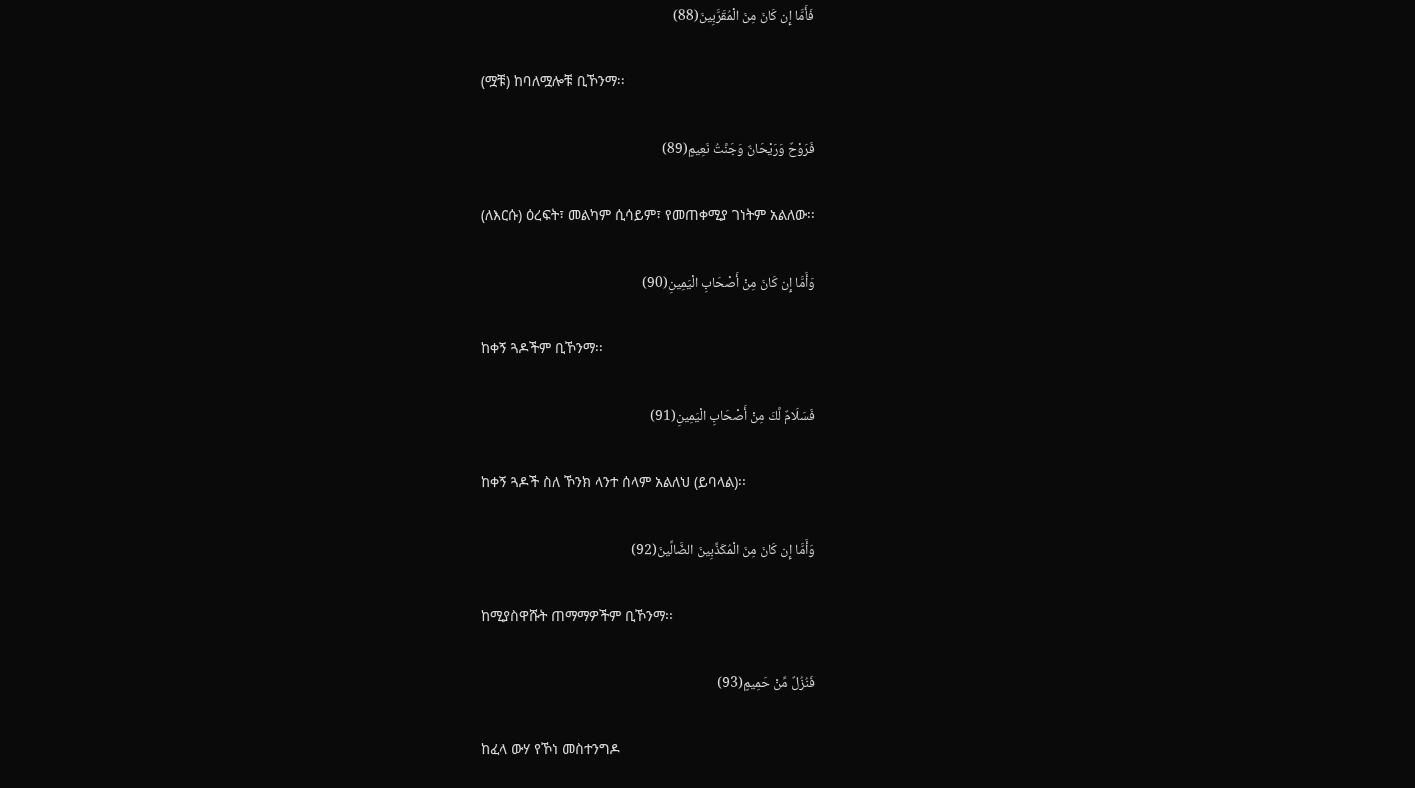فَأَمَّا إِن كَانَ مِنَ الْمُقَرَّبِينَ(88)

 (ሟቹ) ከባለሟሎቹ ቢኾንማ፡፡

فَرَوْحٌ وَرَيْحَانٌ وَجَنَّتُ نَعِيمٍ(89)

 (ለእርሱ) ዕረፍት፣ መልካም ሲሳይም፣ የመጠቀሚያ ገነትም አልለው፡፡

وَأَمَّا إِن كَانَ مِنْ أَصْحَابِ الْيَمِينِ(90)

 ከቀኝ ጓዶችም ቢኾንማ፡፡

فَسَلَامٌ لَّكَ مِنْ أَصْحَابِ الْيَمِينِ(91)

 ከቀኝ ጓዶች ስለ ኾንክ ላንተ ሰላም አልለህ (ይባላል)፡፡

وَأَمَّا إِن كَانَ مِنَ الْمُكَذِّبِينَ الضَّالِّينَ(92)

 ከሚያስዋሹት ጠማማዎችም ቢኾንማ፡፡

فَنُزُلٌ مِّنْ حَمِيمٍ(93)

 ከፈላ ውሃ የኾነ መስተንግዶ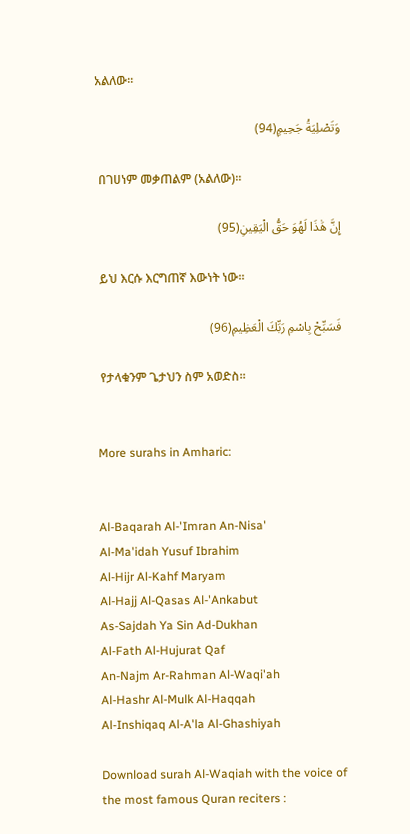አልለው፡፡

وَتَصْلِيَةُ جَحِيمٍ(94)

 በገሀነም መቃጠልም (አልለው)፡፡

إِنَّ هَٰذَا لَهُوَ حَقُّ الْيَقِينِ(95)

 ይህ እርሱ እርግጠኛ እውነት ነው፡፡

فَسَبِّحْ بِاسْمِ رَبِّكَ الْعَظِيمِ(96)

 የታላቁንም ጌታህን ስም አወድስ፡፡


More surahs in Amharic:


Al-Baqarah Al-'Imran An-Nisa'
Al-Ma'idah Yusuf Ibrahim
Al-Hijr Al-Kahf Maryam
Al-Hajj Al-Qasas Al-'Ankabut
As-Sajdah Ya Sin Ad-Dukhan
Al-Fath Al-Hujurat Qaf
An-Najm Ar-Rahman Al-Waqi'ah
Al-Hashr Al-Mulk Al-Haqqah
Al-Inshiqaq Al-A'la Al-Ghashiyah

Download surah Al-Waqiah with the voice of the most famous Quran reciters :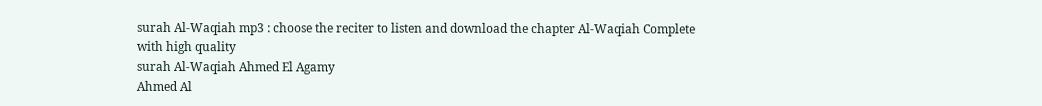surah Al-Waqiah mp3 : choose the reciter to listen and download the chapter Al-Waqiah Complete with high quality
surah Al-Waqiah Ahmed El Agamy
Ahmed Al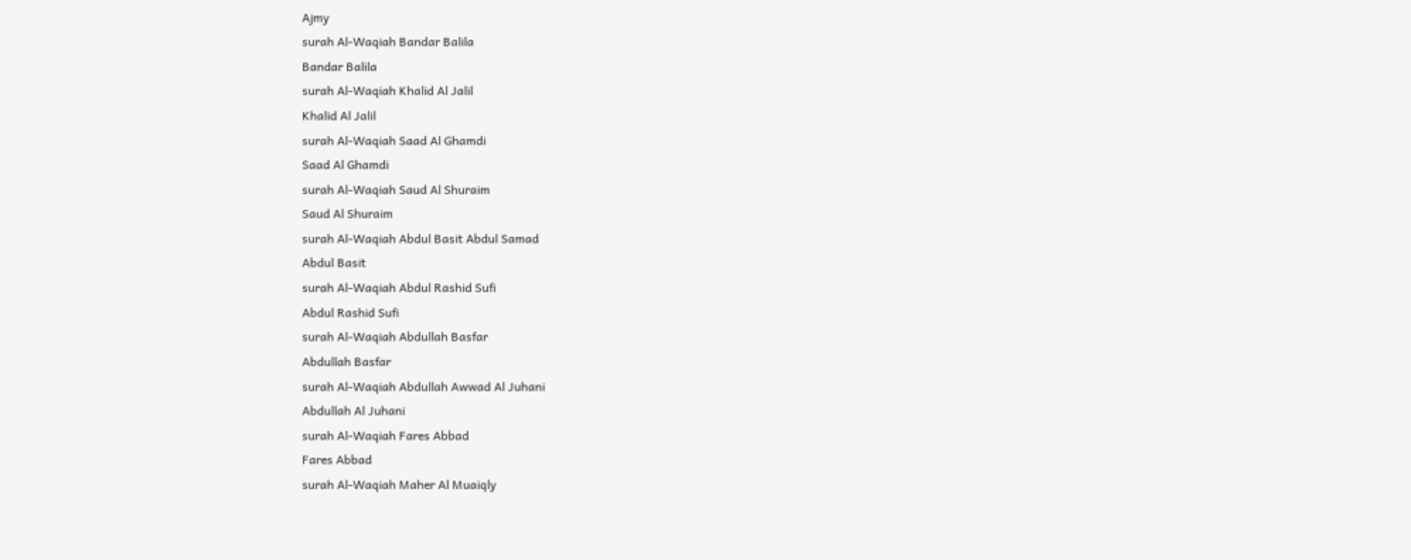Ajmy
surah Al-Waqiah Bandar Balila
Bandar Balila
surah Al-Waqiah Khalid Al Jalil
Khalid Al Jalil
surah Al-Waqiah Saad Al Ghamdi
Saad Al Ghamdi
surah Al-Waqiah Saud Al Shuraim
Saud Al Shuraim
surah Al-Waqiah Abdul Basit Abdul Samad
Abdul Basit
surah Al-Waqiah Abdul Rashid Sufi
Abdul Rashid Sufi
surah Al-Waqiah Abdullah Basfar
Abdullah Basfar
surah Al-Waqiah Abdullah Awwad Al Juhani
Abdullah Al Juhani
surah Al-Waqiah Fares Abbad
Fares Abbad
surah Al-Waqiah Maher Al Muaiqly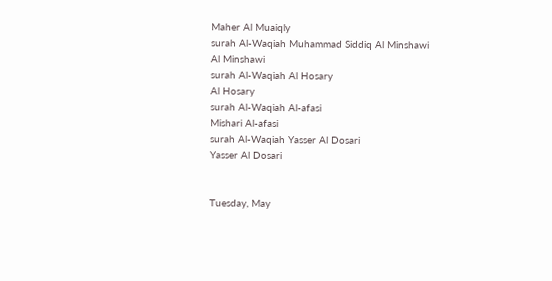Maher Al Muaiqly
surah Al-Waqiah Muhammad Siddiq Al Minshawi
Al Minshawi
surah Al-Waqiah Al Hosary
Al Hosary
surah Al-Waqiah Al-afasi
Mishari Al-afasi
surah Al-Waqiah Yasser Al Dosari
Yasser Al Dosari


Tuesday, May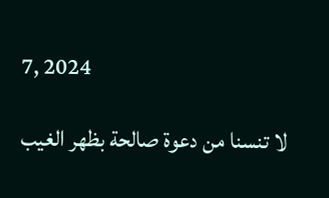7, 2024

لا تنسنا من دعوة صالحة بظهر الغيب